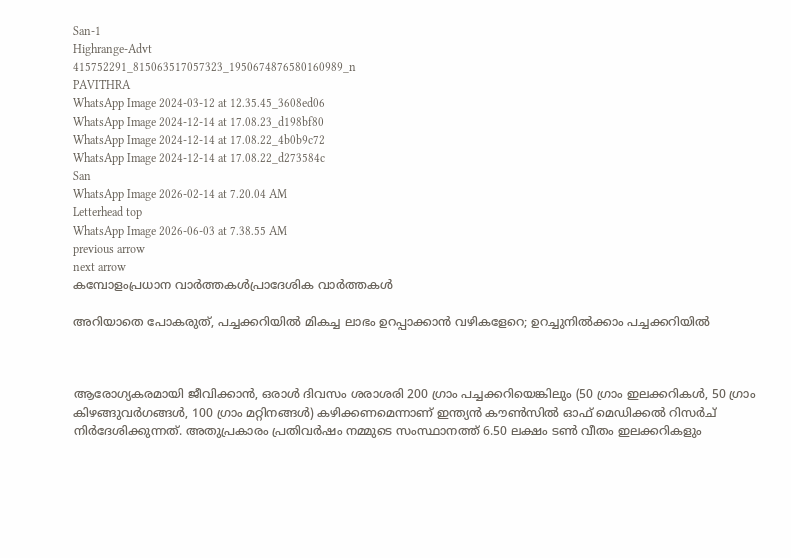San-1
Highrange-Advt
415752291_815063517057323_1950674876580160989_n
PAVITHRA
WhatsApp Image 2024-03-12 at 12.35.45_3608ed06
WhatsApp Image 2024-12-14 at 17.08.23_d198bf80
WhatsApp Image 2024-12-14 at 17.08.22_4b0b9c72
WhatsApp Image 2024-12-14 at 17.08.22_d273584c
San
WhatsApp Image 2026-02-14 at 7.20.04 AM
Letterhead top
WhatsApp Image 2026-06-03 at 7.38.55 AM
previous arrow
next arrow
കമ്പോളംപ്രധാന വാര്‍ത്തകള്‍പ്രാദേശിക വാർത്തകൾ

അറിയാതെ പോകരുത്, പച്ചക്കറിയിൽ മികച്ച ലാഭം ഉറപ്പാക്കാൻ വഴികളേറെ; ഉറച്ചുനിൽക്കാം പച്ചക്കറിയിൽ



ആരോഗ്യകരമായി ജീവിക്കാൻ, ഒരാൾ ദിവസം ശരാശരി 200 ഗ്രാം പച്ചക്കറിയെങ്കിലും (50 ഗ്രാം ഇലക്കറികൾ, 50 ഗ്രാം കിഴങ്ങുവർഗങ്ങൾ, 100 ഗ്രാം മറ്റിനങ്ങൾ) കഴിക്കണമെന്നാണ് ഇന്ത്യൻ കൗൺസിൽ ഓഫ് മെഡിക്കൽ റിസർച് നിർദേശിക്കുന്നത്. അതുപ്രകാരം പ്രതിവർഷം നമ്മുടെ സംസ്ഥാനത്ത് 6.50 ലക്ഷം ടൺ വീതം ഇലക്കറികളും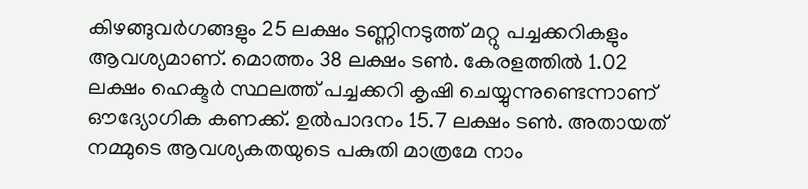കിഴങ്ങുവർഗങ്ങളും 25 ലക്ഷം ടണ്ണിനടുത്ത് മറ്റു പച്ചക്കറികളും ആവശ്യമാണ്. മൊത്തം 38 ലക്ഷം ടൺ. കേരളത്തിൽ 1.02 ലക്ഷം ഹെക്ടർ സ്ഥലത്ത് പച്ചക്കറി കൃഷി ചെയ്യുന്നുണ്ടെന്നാണ് ഔദ്യോഗിക കണക്ക്. ഉൽപാദനം 15.7 ലക്ഷം ടൺ. അതായത് നമ്മുടെ ആവശ്യകതയുടെ പകുതി മാത്രമേ നാം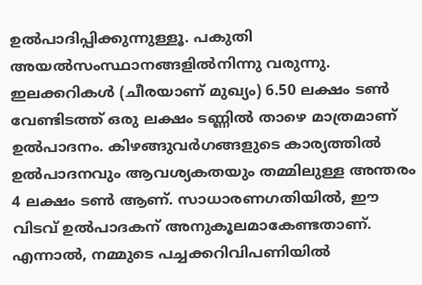ഉൽപാദിപ്പിക്കുന്നുള്ളൂ. പകുതി അയൽസംസ്ഥാനങ്ങളില്‍നിന്നു വരുന്നു. ഇലക്കറികള്‍ (ചീരയാണ് മുഖ്യം) 6.50 ലക്ഷം ടൺ വേണ്ടിടത്ത് ഒരു ലക്ഷം ടണ്ണിൽ താഴെ മാത്രമാണ് ഉൽപാദനം. കിഴങ്ങുവർഗങ്ങളുടെ കാര്യത്തിൽ ഉൽപാദനവും ആവശ്യകതയും തമ്മിലുള്ള അന്തരം 4 ലക്ഷം ടൺ ആണ്. സാധാരണഗതിയിൽ, ഈ വിടവ് ഉൽപാദകന് അനുകൂലമാകേണ്ടതാണ്. എന്നാൽ, നമ്മുടെ പച്ചക്കറിവിപണിയില്‍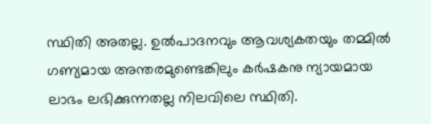സ്ഥിതി അതല്ല. ഉൽപാദനവും ആവശ്യകതയും തമ്മിൽ ഗണ്യമായ അന്തരമുണ്ടെങ്കിലും കർഷകനു ന്യായമായ ലാഭം ലഭിക്കുന്നതല്ല നിലവിലെ സ്ഥിതി.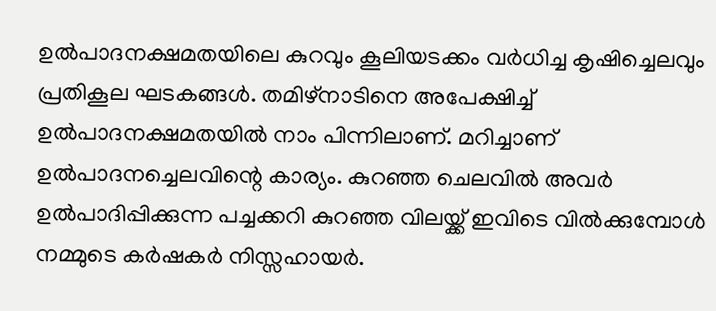ഉൽപാദനക്ഷമതയിലെ കുറവും കൂലിയടക്കം വര്‍ധിച്ച കൃഷിച്ചെലവും പ്രതികൂല ഘടകങ്ങള്‍. തമിഴ്നാടിനെ അപേക്ഷിച്ച് ഉൽപാദനക്ഷമതയിൽ നാം പിന്നിലാണ്. മറിച്ചാണ് ഉല്‍പാദനച്ചെലവിന്റെ കാര്യം. കുറഞ്ഞ ചെലവിൽ അവർ ഉൽപാദിപ്പിക്കുന്ന പച്ചക്കറി കുറഞ്ഞ വിലയ്ക്ക് ഇവിടെ വിൽക്കുമ്പോള്‍ നമ്മുടെ കര്‍ഷകര്‍ നിസ്സഹായര്‍.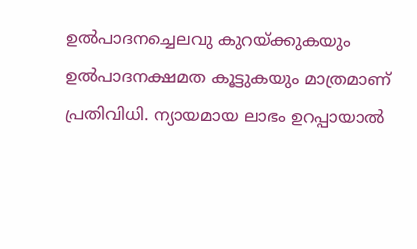ഉൽപാദനച്ചെലവു കുറയ്ക്കുകയും ഉല്‍പാദനക്ഷമത കൂട്ടുകയും മാത്രമാണ് പ്രതിവിധി. ന്യായമായ ലാഭം ഉറപ്പായാൽ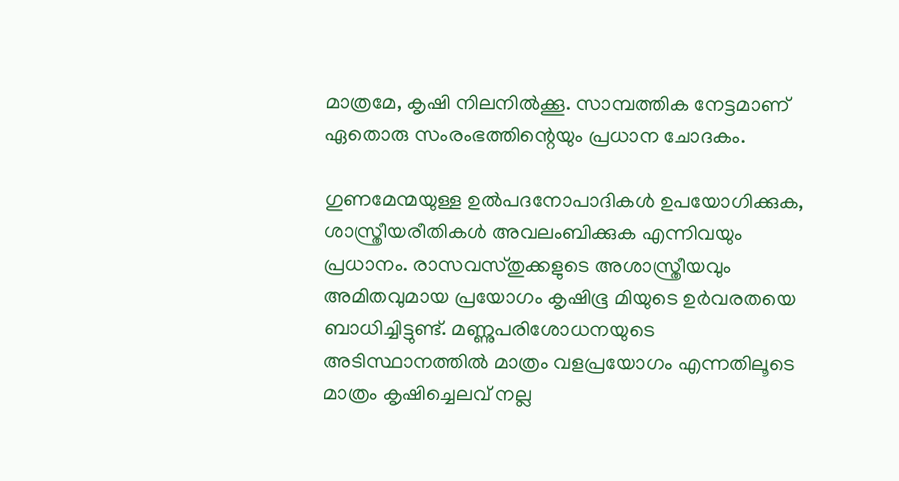മാത്രമേ, കൃഷി നിലനിൽക്കൂ. സാമ്പത്തിക നേട്ടമാണ് ഏതൊരു സംരംഭത്തിന്റെയും പ്രധാന ചോദകം.

ഗുണമേന്മയുള്ള ഉൽപദനോപാദികൾ ഉപയോഗിക്കുക, ശാസ്ത്രീയരീതികൾ അവലംബിക്കുക എന്നിവയും പ്രധാനം. രാസവസ്തുക്കളുടെ അശാസ്ത്രീയവും അമിതവുമായ പ്രയോഗം കൃഷിഭൂ മിയുടെ ഉര്‍വരതയെ ബാധിച്ചിട്ടുണ്ട്. മണ്ണുപരിശോധനയുടെ അടിസ്ഥാനത്തിൽ മാത്രം വളപ്രയോഗം എന്നതിലൂടെ മാത്രം കൃഷിച്ചെലവ് നല്ല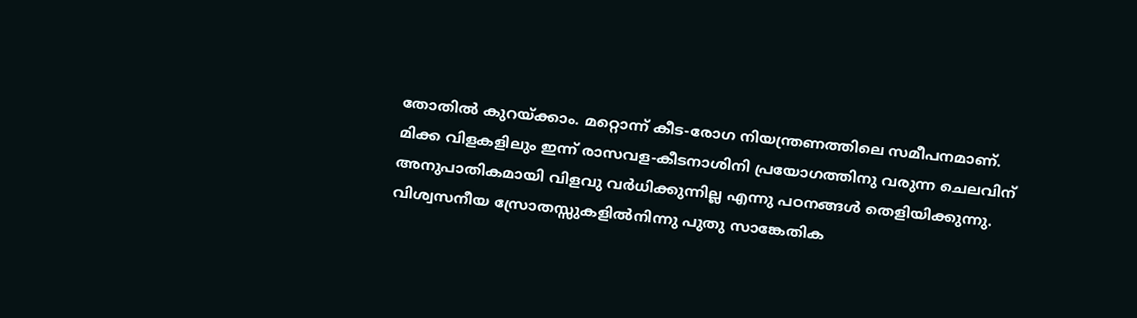തോതില്‍ കുറയ്ക്കാം. മറ്റൊന്ന് കീട-രോഗ നിയന്ത്രണത്തിലെ സമീപനമാണ്. മിക്ക വിളകളിലും ഇന്ന് രാസവള-കീടനാശിനി പ്രയോഗത്തിനു വരുന്ന ചെലവിന് അനുപാതികമായി വിളവു വര്‍ധിക്കുന്നില്ല എന്നു പഠനങ്ങൾ തെളിയിക്കുന്നു. വിശ്വസനീയ സ്രോതസ്സുകളിൽനിന്നു പുതു സാങ്കേതിക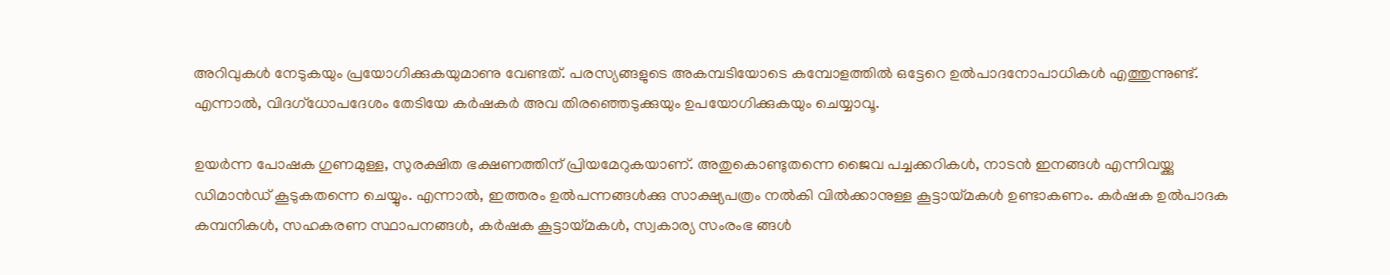അറിവുകൾ നേടുകയും പ്രയോഗിക്കുകയുമാണു വേണ്ടത്. പരസ്യങ്ങളുടെ അകമ്പടിയോടെ കമ്പോളത്തില്‍ ഒട്ടേറെ ഉൽപാദനോപാധികള്‍ എത്തുന്നുണ്ട്. എന്നാല്‍, വിദഗ്ധോപദേശം തേടിയേ കര്‍ഷകര്‍ അവ തിരഞ്ഞെടുക്കുയും ഉപയോഗിക്കുകയും ചെയ്യാവൂ.

ഉയർന്ന പോഷക ഗുണമുള്ള, സുരക്ഷിത ഭക്ഷണത്തിന് പ്രിയമേറുകയാണ്. അതുകൊണ്ടുതന്നെ ജൈവ പച്ചക്കറികൾ, നാടൻ ഇനങ്ങൾ എന്നിവയ്ക്കു ഡിമാന്‍ഡ് കൂടുകതന്നെ ചെയ്യും. എന്നാൽ, ഇത്തരം ഉല്‍പന്നങ്ങൾക്കു സാക്ഷ്യപത്രം നല്‍കി വിൽക്കാനുള്ള കൂട്ടായ്മകൾ ഉണ്ടാകണം. കര്‍ഷക ഉല്‍പാദക കമ്പനികള്‍, സഹകരണ സ്ഥാപനങ്ങള്‍, കർഷക കൂട്ടായ്മകൾ, സ്വകാര്യ സംരംഭ ങ്ങൾ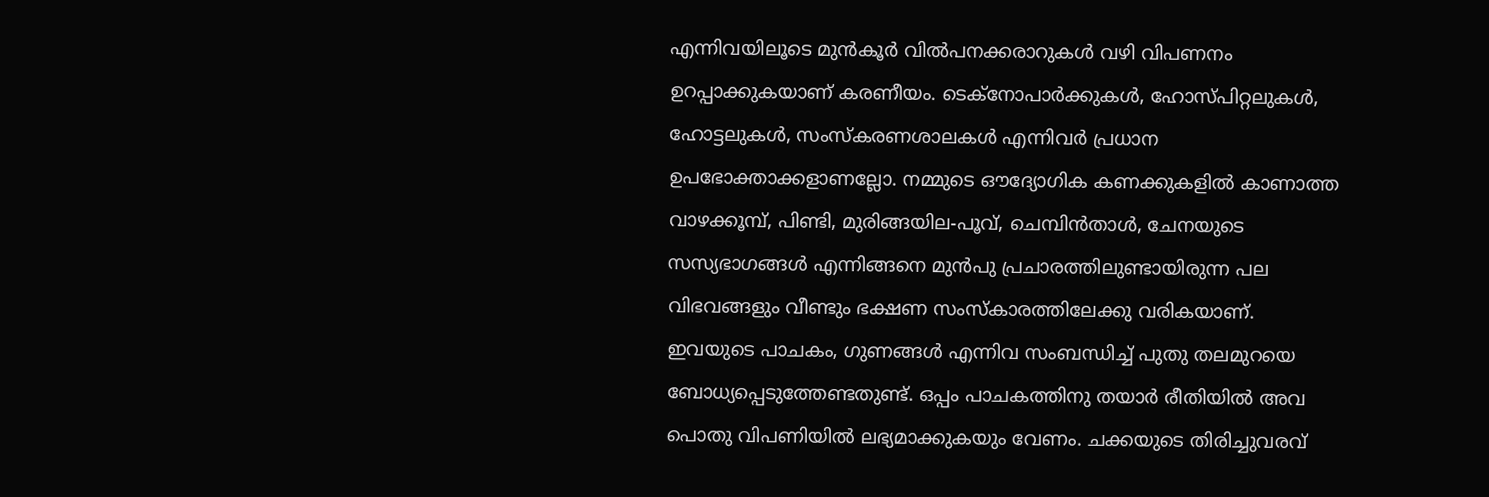എന്നിവയിലൂടെ മുൻകൂർ വില്‍പനക്കരാറുകൾ വഴി വിപണനം ഉറപ്പാക്കുകയാണ് കരണീയം. ടെക്നോപാർക്കുകൾ, ഹോസ്പിറ്റലുകൾ, ഹോട്ടലുകൾ, സംസ്കരണശാലകൾ എന്നിവർ പ്രധാന ഉപഭോക്താക്കളാണല്ലോ. നമ്മുടെ ഔദ്യോഗിക കണക്കുകളിൽ കാണാത്ത വാഴക്കൂമ്പ്, പിണ്ടി, മുരിങ്ങയില-പൂവ്, ചെമ്പിൻതാൾ, ചേനയുടെ സസ്യഭാഗങ്ങൾ എന്നിങ്ങനെ മുന്‍പു പ്രചാരത്തിലുണ്ടായിരുന്ന പല വിഭവങ്ങളും വീണ്ടും ഭക്ഷണ സംസ്കാരത്തിലേക്കു വരികയാണ്. ഇവയുടെ പാചകം, ഗുണങ്ങൾ എന്നിവ സംബന്ധിച്ച് പുതു തലമുറയെ ബോധ്യപ്പെടുത്തേണ്ടതുണ്ട്. ഒപ്പം പാചകത്തിനു തയാര്‍ രീതിയിൽ അവ പൊതു വിപണിയിൽ ലഭ്യമാക്കുകയും വേണം. ചക്കയുടെ തിരിച്ചുവരവ്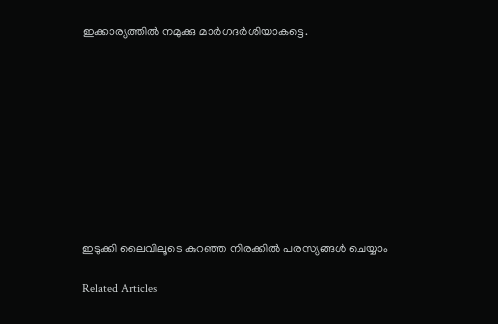ഇക്കാര്യത്തിൽ നമുക്കു മാർഗദർശിയാകട്ടെ.










ഇടുക്കി ലൈവിലൂടെ കുറഞ്ഞ നിരക്കിൽ പരസ്യങ്ങൾ ചെയ്യാം

Related Articles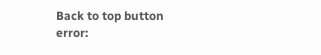Back to top button
error: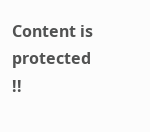Content is protected !!